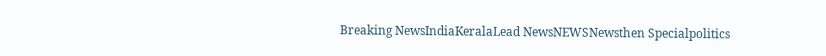Breaking NewsIndiaKeralaLead NewsNEWSNewsthen Specialpolitics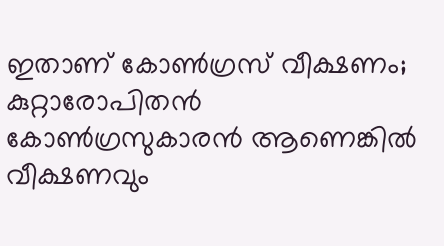ഇതാണ് കോണ്‍ഗ്രസ് വീക്ഷണം; കുറ്റാരോപിതന്‍ കോണ്‍ഗ്രസുകാരന്‍ ആണെങ്കില്‍ വീക്ഷണവും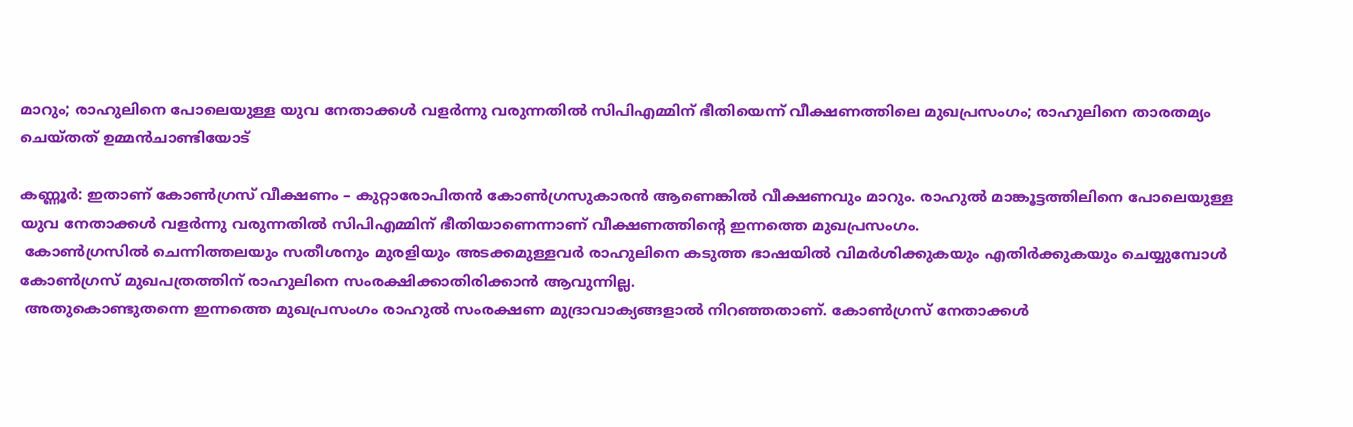മാറും; രാഹുലിനെ പോലെയുള്ള യുവ നേതാക്കള്‍ വളര്‍ന്നു വരുന്നതില്‍ സിപിഎമ്മിന് ഭീതിയെന്ന് വീക്ഷണത്തിലെ മുഖപ്രസംഗം; രാഹുലിനെ താരതമ്യം ചെയ്തത് ഉമ്മന്‍ചാണ്ടിയോട്

കണ്ണൂർ: ഇതാണ് കോൺഗ്രസ് വീക്ഷണം – കുറ്റാരോപിതൻ കോൺഗ്രസുകാരൻ ആണെങ്കിൽ വീക്ഷണവും മാറും. രാഹുൽ മാങ്കൂട്ടത്തിലിനെ പോലെയുള്ള യുവ നേതാക്കൾ വളർന്നു വരുന്നതിൽ സിപിഎമ്മിന് ഭീതിയാണെന്നാണ് വീക്ഷണത്തിന്റെ ഇന്നത്തെ മുഖപ്രസംഗം.
 കോൺഗ്രസിൽ ചെന്നിത്തലയും സതീശനും മുരളിയും അടക്കമുള്ളവർ രാഹുലിനെ കടുത്ത ഭാഷയിൽ വിമർശിക്കുകയും എതിർക്കുകയും ചെയ്യുമ്പോൾ കോൺഗ്രസ് മുഖപത്രത്തിന് രാഹുലിനെ സംരക്ഷിക്കാതിരിക്കാൻ ആവുന്നില്ല.
 അതുകൊണ്ടുതന്നെ ഇന്നത്തെ മുഖപ്രസംഗം രാഹുൽ സംരക്ഷണ മുദ്രാവാക്യങ്ങളാൽ നിറഞ്ഞതാണ്. കോൺഗ്രസ് നേതാക്കൾ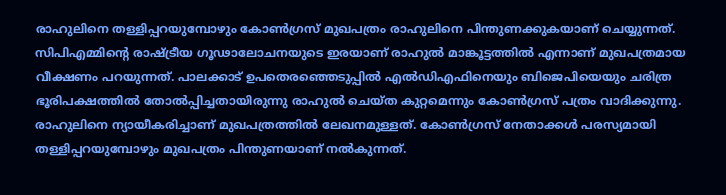രാഹുലിനെ തള്ളിപ്പറയുമ്പോഴും കോൺഗ്രസ് മുഖപത്രം രാഹുലിനെ പിന്തുണക്കുകയാണ് ചെയ്യുന്നത്.
സിപിഎമ്മിന്റെ രാഷ്ട്രീയ ഗൂഢാലോചനയുടെ ഇരയാണ് രാഹുൽ മാങ്കൂട്ടത്തിൽ എന്നാണ് മുഖപത്രമായ വീക്ഷണം പറയുന്നത്. പാലക്കാട് ഉപതെരഞ്ഞെടുപ്പിൽ എൽഡിഎഫിനെയും ബിജെപിയെയും ചരിത്ര ഭൂരിപക്ഷത്തിൽ തോൽപ്പിച്ചതായിരുന്നു രാഹുൽ ചെയ്ത കുറ്റമെന്നും കോൺഗ്രസ് പത്രം വാദിക്കുന്നു. രാഹുലിനെ ന്യായീകരിച്ചാണ് മുഖപത്രത്തിൽ ലേഖനമുള്ളത്. കോൺഗ്രസ് നേതാക്കൾ പരസ്യമായി തള്ളിപ്പറയുമ്പോഴും മുഖപത്രം പിന്തുണയാണ് നൽകുന്നത്.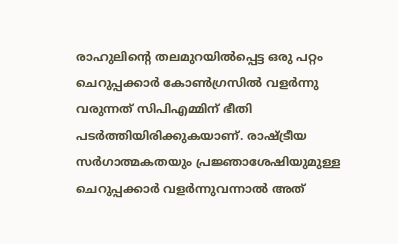രാഹുലിൻ്റെ തലമുറയിൽപ്പെട്ട ഒരു പറ്റം ചെറുപ്പക്കാർ കോൺഗ്രസിൽ വളർന്നു വരുന്നത് സിപിഎമ്മിന് ഭീതി പടർത്തിയിരിക്കുകയാണ്. രാഷ്ട്രീയ സർഗാത്മകതയും പ്രജ്ഞാശേഷിയുമുള്ള ചെറുപ്പക്കാർ വളർന്നുവന്നാൽ അത്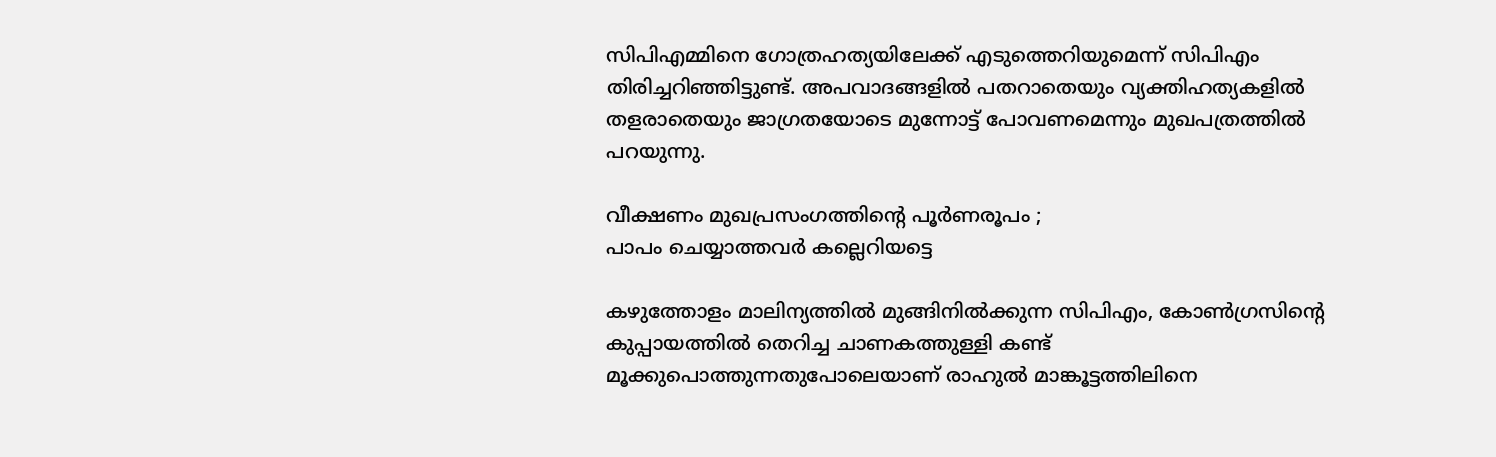സിപിഎമ്മിനെ ഗോത്രഹത്യയിലേക്ക് എടുത്തെറിയുമെന്ന് സിപിഎം തിരിച്ചറിഞ്ഞിട്ടുണ്ട്. അപവാദങ്ങളിൽ പതറാതെയും വ്യക്തിഹത്യകളിൽ തളരാതെയും ജാഗ്രതയോടെ മുന്നോട്ട് പോവണമെന്നും മുഖപത്രത്തിൽ പറയുന്നു.

വീക്ഷണം മുഖപ്രസംഗത്തിന്റെ പൂര്‍ണരൂപം ;
പാപം ചെയ്യാത്തവര്‍ കല്ലെറിയട്ടെ

കഴുത്തോളം മാലിന്യത്തില്‍ മുങ്ങിനില്‍ക്കുന്ന സിപിഎം, കോണ്‍ഗ്രസിന്റെ കുപ്പായത്തില്‍ തെറിച്ച ചാണകത്തുള്ളി കണ്ട് മൂക്കുപൊത്തുന്നതുപോലെയാണ് രാഹുല്‍ മാങ്കൂട്ടത്തിലിനെ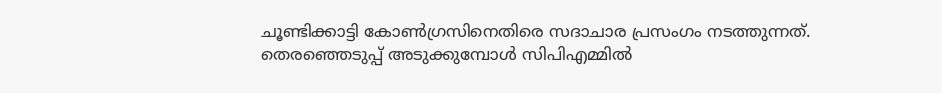ചൂണ്ടിക്കാട്ടി കോണ്‍ഗ്രസിനെതിരെ സദാചാര പ്രസംഗം നടത്തുന്നത്. തെരഞ്ഞെടുപ്പ് അടുക്കുമ്പോള്‍ സിപിഎമ്മില്‍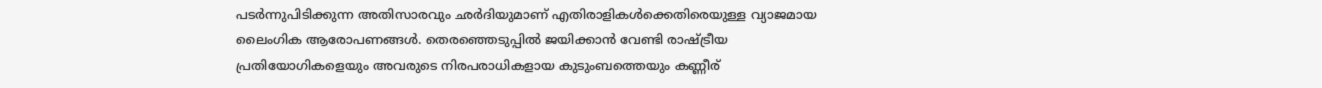പടര്‍ന്നുപിടിക്കുന്ന അതിസാരവും ഛര്‍ദിയുമാണ് എതിരാളികള്‍ക്കെതിരെയുള്ള വ്യാജമായ ലൈംഗിക ആരോപണങ്ങള്‍. തെരഞ്ഞെടുപ്പില്‍ ജയിക്കാന്‍ വേണ്ടി രാഷ്ട്രീയ പ്രതിയോഗികളെയും അവരുടെ നിരപരാധികളായ കുടുംബത്തെയും കണ്ണീര്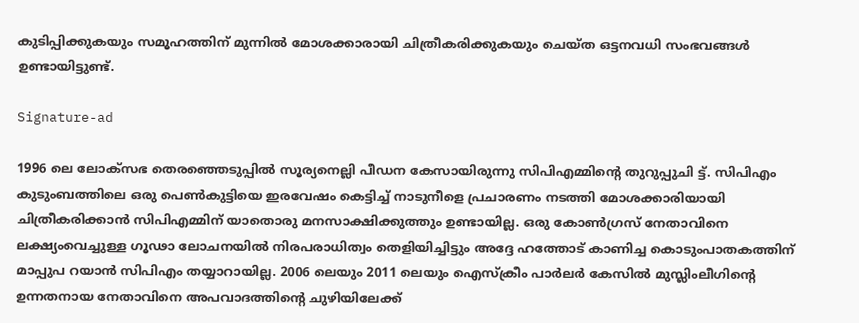കുടിപ്പിക്കുകയും സമൂഹത്തിന് മുന്നില്‍ മോശക്കാരായി ചിത്രീകരിക്കുകയും ചെയ്ത ഒട്ടനവധി സംഭവങ്ങള്‍ ഉണ്ടായിട്ടുണ്ട്.

Signature-ad

1996 ലെ ലോക്‌സഭ തെരഞ്ഞെടുപ്പില്‍ സൂര്യനെല്ലി പീഡന കേസായിരുന്നു സിപിഎമ്മിന്റെ തുറുപ്പുചി ട്ട്. സിപിഎം കുടുംബത്തിലെ ഒരു പെണ്‍കുട്ടിയെ ഇരവേഷം കെട്ടിച്ച് നാടുനീളെ പ്രചാരണം നടത്തി മോശക്കാരിയായി ചിത്രീകരിക്കാന്‍ സിപിഎമ്മിന് യാതൊരു മനസാക്ഷിക്കുത്തും ഉണ്ടായില്ല. ഒരു കോണ്‍ഗ്രസ് നേതാവിനെ ലക്ഷ്യംവെച്ചുള്ള ഗൂഢാ ലോചനയില്‍ നിരപരാധിത്വം തെളിയിച്ചിട്ടും അദ്ദേ ഹത്തോട് കാണിച്ച കൊടുംപാതകത്തിന് മാപ്പുപ റയാന്‍ സിപിഎം തയ്യാറായില്ല. 2006 ലെയും 2011 ലെയും ഐസ്‌ക്രീം പാര്‍ലര്‍ കേസില്‍ മുസ്ലിംലീഗിന്റെ ഉന്നതനായ നേതാവിനെ അപവാദത്തിന്റെ ചുഴിയിലേക്ക്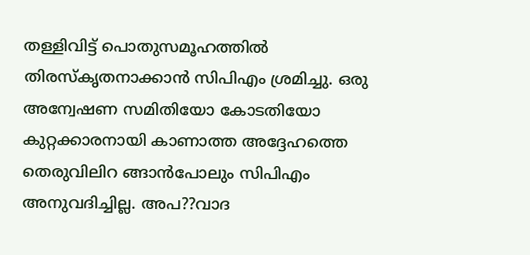തള്ളിവിട്ട് പൊതുസമൂഹത്തില്‍ തിരസ്‌കൃതനാക്കാന്‍ സിപിഎം ശ്രമിച്ചു. ഒരു അന്വേഷണ സമിതിയോ കോടതിയോ കുറ്റക്കാരനായി കാണാത്ത അദ്ദേഹത്തെ തെരുവിലിറ ങ്ങാന്‍പോലും സിപിഎം അനുവദിച്ചില്ല. അപ??വാദ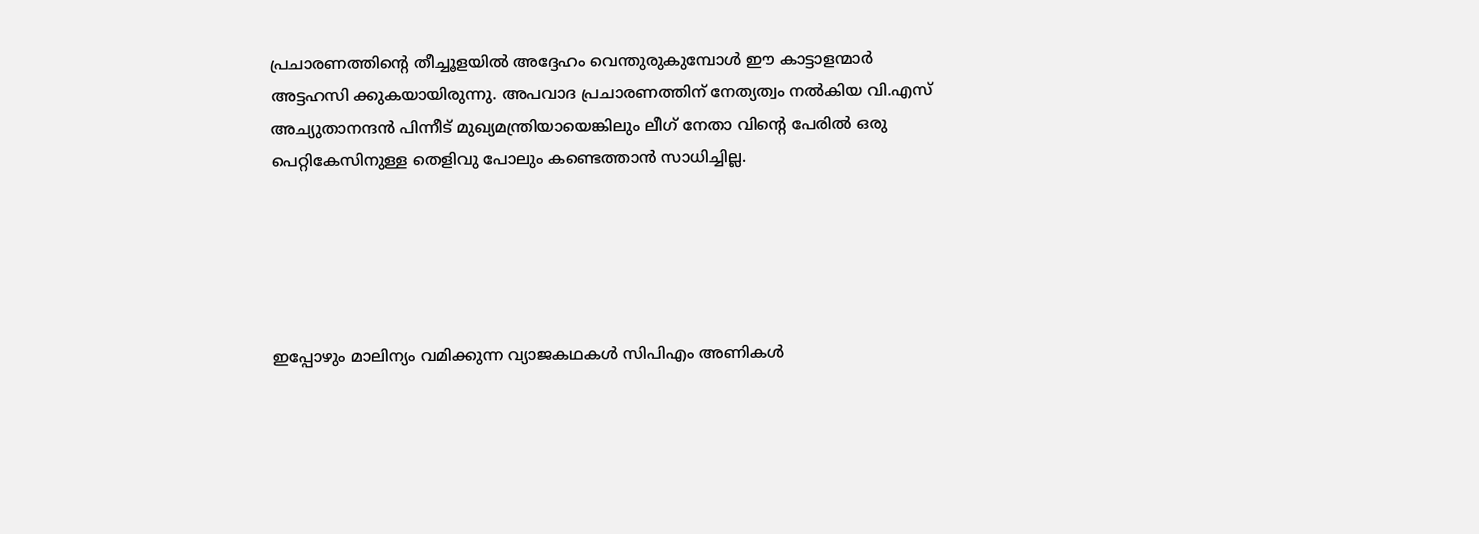പ്രചാരണത്തിന്റെ തീച്ചൂളയില്‍ അദ്ദേഹം വെന്തുരുകുമ്പോള്‍ ഈ കാട്ടാളന്മാര്‍ അട്ടഹസി ക്കുകയായിരുന്നു. അപവാദ പ്രചാരണത്തിന് നേത്യത്വം നല്‍കിയ വി.എസ് അച്യുതാനന്ദന്‍ പിന്നീട് മുഖ്യമന്ത്രിയായെങ്കിലും ലീഗ് നേതാ വിന്റെ പേരില്‍ ഒരു പെറ്റികേസിനുള്ള തെളിവു പോലും കണ്ടെത്താന്‍ സാധിച്ചില്ല.





ഇപ്പോഴും മാലിന്യം വമിക്കുന്ന വ്യാജകഥകള്‍ സിപിഎം അണികള്‍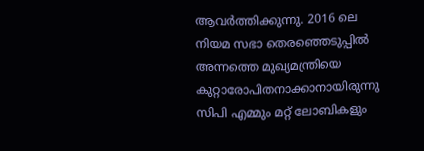ആവര്‍ത്തിക്കുന്നു. 2016 ലെ നിയമ സഭാ തെരഞ്ഞെടുപ്പില്‍ അന്നത്തെ മുഖ്യമന്ത്രിയെ കുറ്റാരോപിതനാക്കാനായിരുന്നു സിപി എമ്മും മറ്റ് ലോബികളും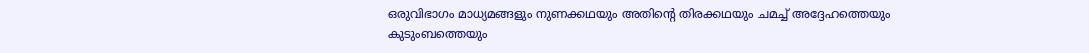ഒരുവിഭാഗം മാധ്യമങ്ങളും നുണക്കഥയും അതിന്റെ തിരക്കഥയും ചമച്ച് അദ്ദേഹത്തെയും കുടുംബത്തെയും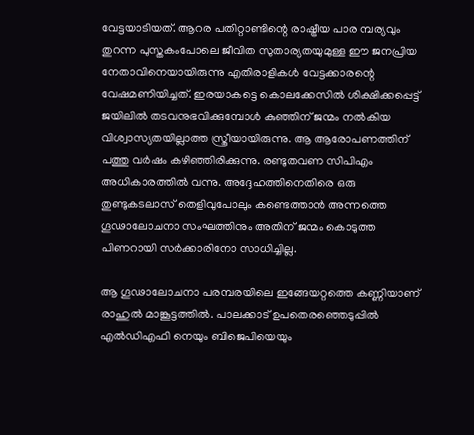വേട്ടയാടിയത്. ആറര പതിറ്റാണ്ടിന്റെ രാഷ്ട്രീയ പാര മ്പര്യവും തുറന്ന പുസ്തകംപോലെ ജീവിത സുതാര്യതയുമുള്ള ഈ ജനപ്രിയ നേതാവിനെയായിരുന്നു എതിരാളികള്‍ വേട്ടക്കാരന്റെ വേഷമണിയിച്ചത്. ഇരയാകട്ടെ കൊലക്കേസില്‍ ശിക്ഷിക്കപ്പെട്ട് ജയിലില്‍ തടവനുഭവിക്കുമ്പോള്‍ കുഞ്ഞിന് ജന്മം നല്‍കിയ വിശ്വാസ്യതയില്ലാത്ത സ്ത്രീയായിരുന്നു. ആ ആരോപണത്തിന് പത്തു വര്‍ഷം കഴിഞ്ഞിരിക്കുന്നു. രണ്ടുതവണ സിപിഎം അധികാരത്തില്‍ വന്നു. അദ്ദേഹത്തിനെതിരെ ഒരു തുണ്ടുകടലാസ് തെളിവുപോലും കണ്ടെത്താന്‍ അന്നത്തെ ഗൂഢാലോചനാ സംഘത്തിനും അതിന് ജന്മം കൊടുത്ത പിണറായി സര്‍ക്കാരിനോ സാധിച്ചില്ല.

ആ ഗൂഢാലോചനാ പരമ്പരയിലെ ഇങ്ങേയറ്റത്തെ കണ്ണിയാണ് രാഹുല്‍ മാങ്കൂട്ടത്തില്‍. പാലക്കാട് ഉപതെരഞ്ഞെടുപ്പില്‍ എല്‍ഡിഎഫി നെയും ബിജെപിയെയും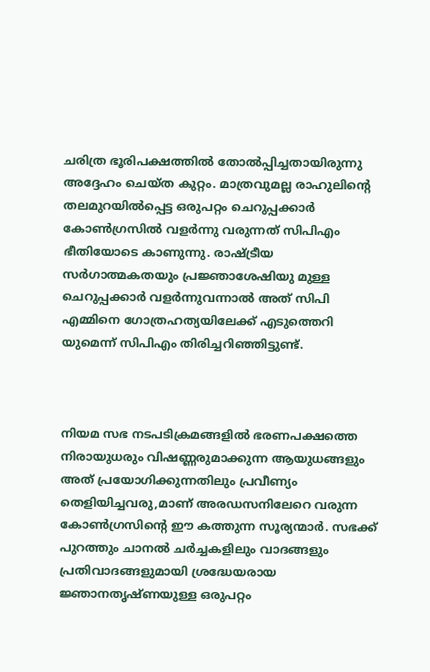ചരിത്ര ഭൂരിപക്ഷത്തില്‍ തോല്‍പ്പിച്ചതായിരുന്നു അദ്ദേഹം ചെയ്ത കുറ്റം. മാത്രവുമല്ല രാഹുലിന്റെ തലമുറയില്‍പ്പെട്ട ഒരുപറ്റം ചെറുപ്പക്കാര്‍ കോണ്‍ഗ്രസില്‍ വളര്‍ന്നു വരുന്നത് സിപിഎം ഭീതിയോടെ കാണുന്നു. രാഷ്ട്രീയ സര്‍ഗാത്മകതയും പ്രജ്ഞാശേഷിയു മുള്ള ചെറുപ്പക്കാര്‍ വളര്‍ന്നുവന്നാല്‍ അത് സിപി എമ്മിനെ ഗോത്രഹത്യയിലേക്ക് എടുത്തെറി യുമെന്ന് സിപിഎം തിരിച്ചറിഞ്ഞിട്ടുണ്ട്.



നിയമ സഭ നടപടിക്രമങ്ങളില്‍ ഭരണപക്ഷത്തെ നിരായുധരും വിഷണ്ണരുമാക്കുന്ന ആയുധങ്ങളും അത് പ്രയോഗിക്കുന്നതിലും പ്രവീണ്യം തെളിയിച്ചവരു,മാണ് അരഡസനിലേറെ വരുന്ന കോണ്‍ഗ്രസിന്റെ ഈ കത്തുന്ന സൂര്യന്മാര്‍. സഭക്ക് പുറത്തും ചാനല്‍ ചര്‍ച്ചകളിലും വാദങ്ങളും പ്രതിവാദങ്ങളുമായി ശ്രദ്ധേയരായ ജ്ഞാനതൃഷ്ണയുള്ള ഒരുപറ്റം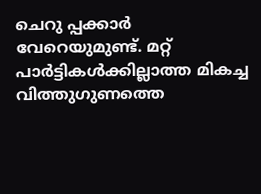ചെറു പ്പക്കാര്‍ വേറെയുമുണ്ട്. മറ്റ് പാര്‍ട്ടികള്‍ക്കില്ലാത്ത മികച്ച വിത്തുഗുണത്തെ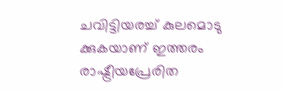ചവിട്ടിയരച്ച് കുലമൊടു ക്കുകയാണ് ഇത്തരം രാഷ്ട്രീയപ്രേരിത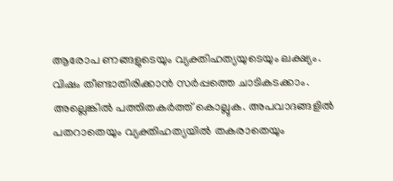ആരോപ ണങ്ങളുടെയും വ്യക്തിഹത്യയുടെയും ലക്ഷ്യം. വിഷം തീണ്ടാതിരിക്കാന്‍ സര്‍പ്പത്തെ ചാടികടക്കാം. അല്ലെങ്കില്‍ പത്തിതകര്‍ത്ത് കൊല്ലുക. അപവാദങ്ങളില്‍ പതറാതെയും വ്യക്തിഹത്യയില്‍ തകരാതെയും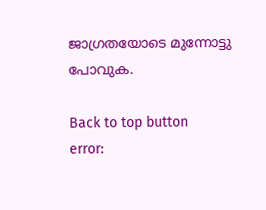ജാഗ്രതയോടെ മുന്നോട്ടു പോവുക.

Back to top button
error: